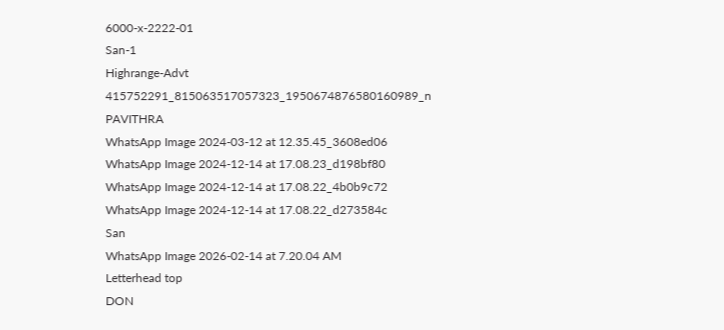6000-x-2222-01
San-1
Highrange-Advt
415752291_815063517057323_1950674876580160989_n
PAVITHRA
WhatsApp Image 2024-03-12 at 12.35.45_3608ed06
WhatsApp Image 2024-12-14 at 17.08.23_d198bf80
WhatsApp Image 2024-12-14 at 17.08.22_4b0b9c72
WhatsApp Image 2024-12-14 at 17.08.22_d273584c
San
WhatsApp Image 2026-02-14 at 7.20.04 AM
Letterhead top
DON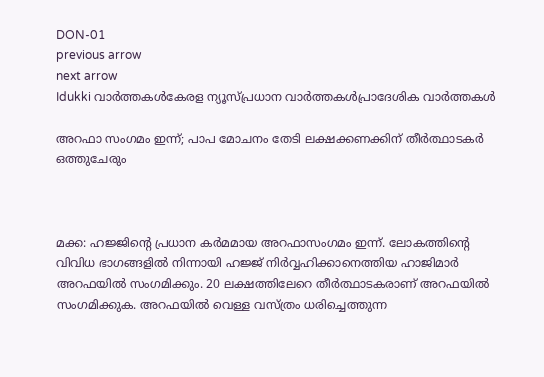DON-01
previous arrow
next arrow
Idukki വാര്‍ത്തകള്‍കേരള ന്യൂസ്പ്രധാന വാര്‍ത്തകള്‍പ്രാദേശിക വാർത്തകൾ

അറഫാ സംഗമം ഇന്ന്; പാപ മോചനം തേടി ലക്ഷക്കണക്കിന് തീർത്ഥാടകർ ഒത്തുചേരും



മക്ക: ഹജ്ജിന്റെ പ്രധാന ക‍ർമമായ അറഫാസംഗമം ഇന്ന്. ലോകത്തിന്റെ വിവിധ ഭാഗങ്ങളിൽ നിന്നായി ഹജ്ജ് നിർവ്വഹിക്കാനെത്തിയ ഹാജിമാർ അറഫയിൽ സംഗമിക്കും. 20 ലക്ഷത്തിലേറെ തീർത്ഥാടകരാണ് അറഫയിൽ സംഗമിക്കുക. അറഫയില്‍ വെള്ള വസ്ത്രം ധരിച്ചെത്തുന്ന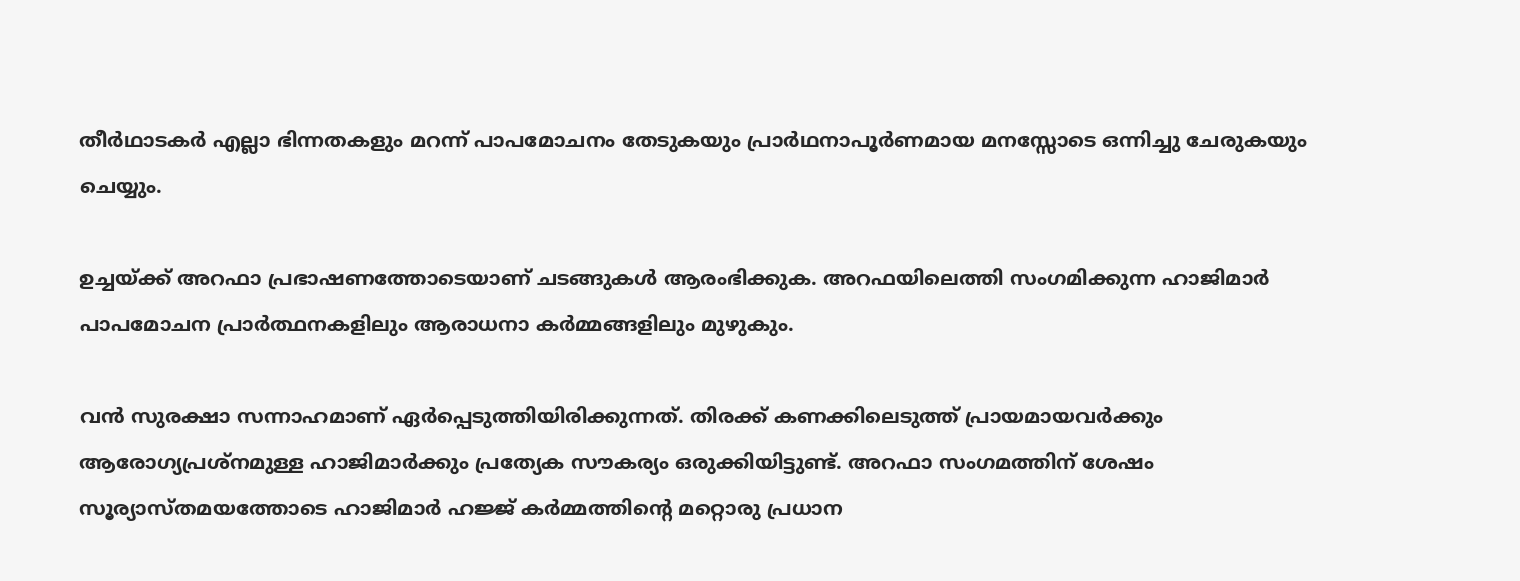തീര്‍ഥാടകര്‍ എല്ലാ ഭിന്നതകളും മറന്ന് പാപമോചനം തേടുകയും പ്രാര്‍ഥനാപൂര്‍ണമായ മനസ്സോടെ ഒന്നിച്ചു ചേരുകയും ചെയ്യും.

ഉച്ചയ്ക്ക് അറഫാ പ്രഭാഷണത്തോടെയാണ് ചടങ്ങുകൾ ആരംഭിക്കുക. അറഫയിലെത്തി സംഗമിക്കുന്ന ഹാജിമാർ പാപമോചന പ്രാർത്ഥനകളിലും ആരാധനാ കർമ്മങ്ങളിലും മുഴുകും.

വൻ സുരക്ഷാ സന്നാഹമാണ് ഏർപ്പെടുത്തിയിരിക്കുന്നത്. തിരക്ക് കണക്കിലെടുത്ത് പ്രായമായവർക്കും ആരോഗ്യപ്രശ്നമുള്ള ഹാജിമാർക്കും പ്രത്യേക സൗകര്യം ഒരുക്കിയിട്ടുണ്ട്. അറഫാ സംഗമത്തിന് ശേഷം സൂര്യാസ്തമയത്തോടെ ഹാജിമാർ ഹജ്ജ് കർമ്മത്തിന്റെ മറ്റൊരു പ്രധാന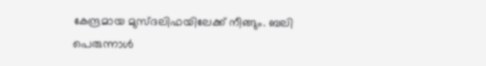കേന്ദ്രമായ മുസ്ദലിഫയിലേക്ക് നീങ്ങും. ബലി പെരുന്നാള്‍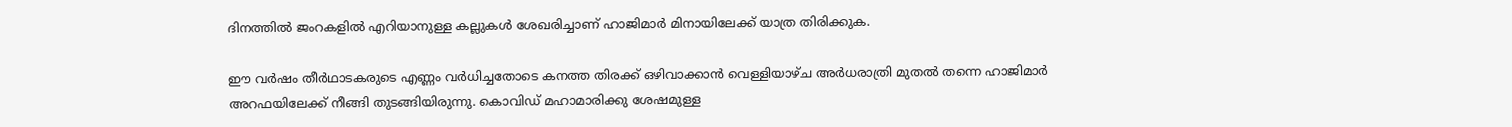ദിനത്തില്‍ ജംറകളില്‍ എറിയാനുള്ള കല്ലുകള്‍ ശേഖരിച്ചാണ് ഹാജിമാര്‍ മിനായിലേക്ക് യാത്ര തിരിക്കുക.

ഈ വര്‍ഷം തീര്‍ഥാടകരുടെ എണ്ണം വര്‍ധിച്ചതോടെ കനത്ത തിരക്ക് ഒഴിവാക്കാന്‍ വെള്ളിയാഴ്ച അര്‍ധരാത്രി മുതല്‍ തന്നെ ഹാജിമാര്‍ അറഫയിലേക്ക് നീങ്ങി തുടങ്ങിയിരുന്നു. കൊവിഡ് മഹാമാരിക്കു ശേഷമുള്ള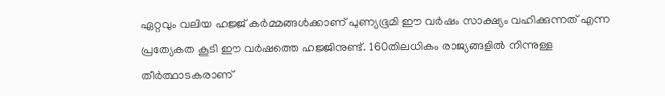ഏറ്റവും വലിയ ഹജ്ജ് കര്‍മ്മങ്ങള്‍ക്കാണ് പുണ്യഭൂമി ഈ വര്‍ഷം സാക്ഷ്യം വഹിക്കുന്നത് എന്ന പ്രത്യേകത കൂടി ഈ വര്‍ഷത്തെ ഹജ്ജിനുണ്ട്. 160തിലധികം രാജ്യങ്ങളിൽ നിന്നുള്ള തീർത്ഥാടകരാണ്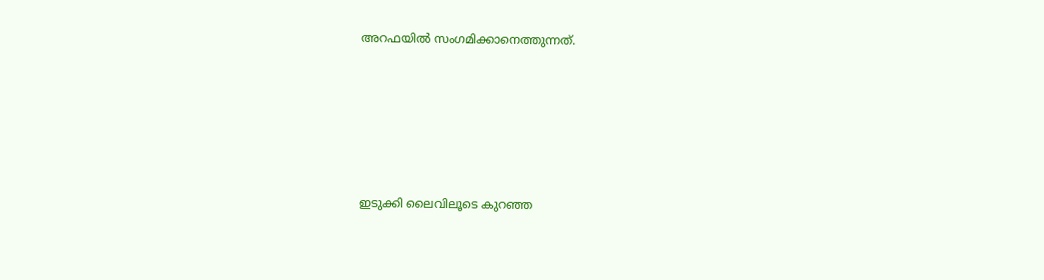അറഫയിൽ സംഗമിക്കാനെത്തുന്നത്.










ഇടുക്കി ലൈവിലൂടെ കുറഞ്ഞ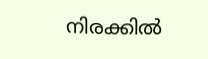നിരക്കിൽ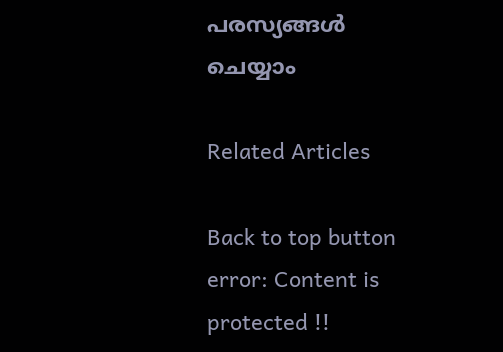പരസ്യങ്ങൾ ചെയ്യാം

Related Articles

Back to top button
error: Content is protected !!